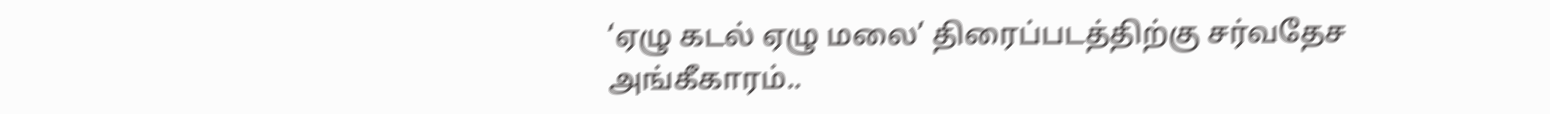‘ஏழு கடல் ஏழு மலை’ திரைப்படத்திற்கு சர்வதேச அங்கீகாரம்..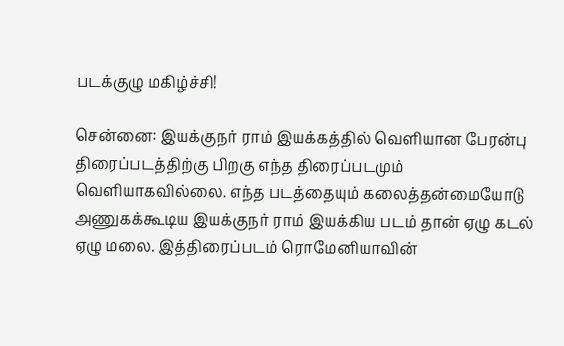படக்குழு மகிழ்ச்சி!

சென்னை: இயக்குநர் ராம் இயக்கத்தில் வெளியான பேரன்பு திரைப்படத்திற்கு பிறகு எந்த திரைப்படமும் வெளியாகவில்லை. எந்த படத்தையும் கலைத்தன்மையோடு அணுகக்கூடிய இயக்குநர் ராம் இயக்கிய படம் தான் ஏழு கடல் ஏழு மலை. இத்திரைப்படம் ரொமேனியாவின்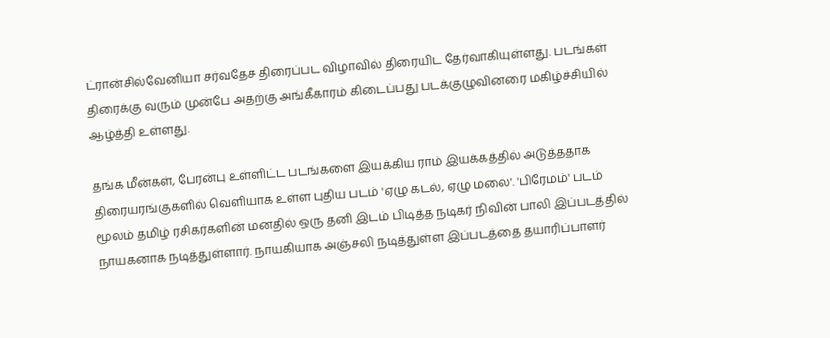ட்ரான்சில்வேனியா சர்வதேச திரைப்பட விழாவில் திரையிட தேர்வாகியுள்ளது. படங்கள் திரைக்கு வரும் முன்பே அதற்கு அங்கீகாரம் கிடைப்பது படக்குழுவினரை மகிழ்ச்சியில் ஆழ்த்தி உள்ளது.

தங்க மீன்கள், பேரன்பு உள்ளிட்ட படங்களை இயக்கிய ராம் இயக்கத்தில் அடுத்ததாக திரையரங்குகளில் வெளியாக உள்ள புதிய படம் 'ஏழு கடல், ஏழு மலை'. 'பிரேமம்' படம் மூலம் தமிழ் ரசிகர்களின் மனதில் ஒரு தனி இடம் பிடித்த நடிகர் நிவின் பாலி இப்படத்தில் நாயகனாக நடித்துள்ளார். நாயகியாக அஞ்சலி நடித்துள்ள இப்படத்தை தயாரிப்பாளர்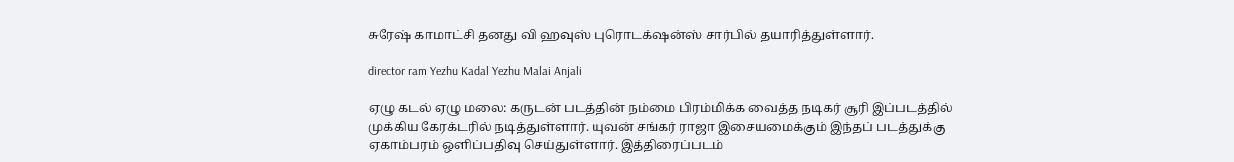சுரேஷ் காமாட்சி தனது வி ஹவுஸ் புரொடக்‌ஷன்ஸ் சார்பில் தயாரித்துள்ளார்.

director ram Yezhu Kadal Yezhu Malai Anjali

ஏழு கடல் ஏழு மலை: கருடன் படத்தின் நம்மை பிரம்மிக்க வைத்த நடிகர் சூரி இப்படத்தில் முக்கிய கேரக்டரில் நடித்துள்ளார். யுவன் சங்கர் ராஜா இசையமைக்கும் இந்தப் படத்துக்கு ஏகாம்பரம் ஒளிப்பதிவு செய்துள்ளார். இத்திரைப்படம்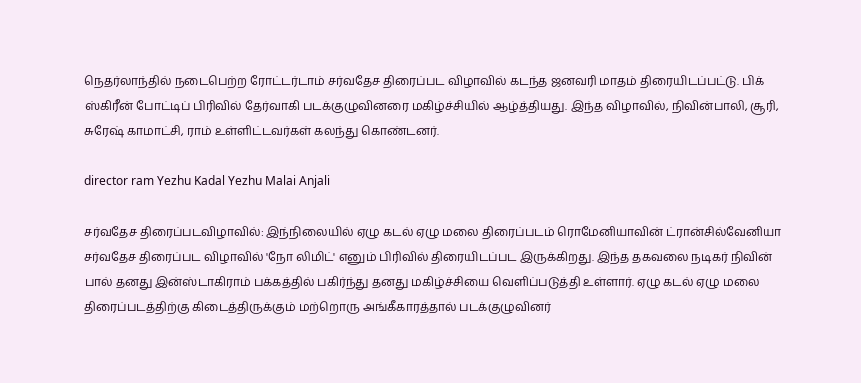நெதர்லாந்தில் நடைபெற்ற ரோட்டர்டாம் சர்வதேச திரைப்பட விழாவில் கடந்த ஜனவரி மாதம் திரையிடப்பட்டு. பிக் ஸ்கிரீன் போட்டிப் பிரிவில் தேர்வாகி படக்குழுவினரை மகிழ்ச்சியில் ஆழ்த்தியது. இந்த விழாவில், நிவின்பாலி, சூரி, சுரேஷ் காமாட்சி, ராம் உள்ளிட்டவர்கள் கலந்து கொண்டனர்.

director ram Yezhu Kadal Yezhu Malai Anjali

சர்வதேச திரைப்படவிழாவில்: இந்நிலையில் ஏழு கடல் ஏழு மலை திரைப்படம் ரொமேனியாவின் ட்ரான்சில்வேனியா சர்வதேச திரைப்பட விழாவில் 'நோ லிமிட்' எனும் பிரிவில் திரையிடப்பட இருக்கிறது. இந்த தகவலை நடிகர் நிவின் பால் தனது இன்ஸ்டாகிராம் பக்கத்தில் பகிர்ந்து தனது மகிழ்ச்சியை வெளிப்படுத்தி உள்ளார். ஏழு கடல் ஏழு மலை திரைப்படத்திற்கு கிடைத்திருக்கும் மற்றொரு அங்கீகாரத்தால் படக்குழுவினர்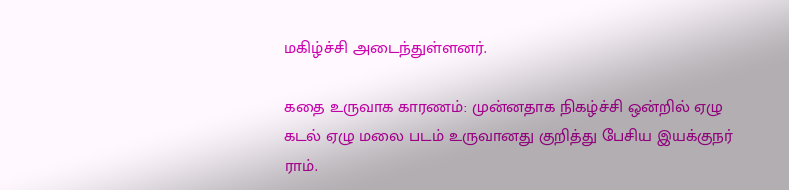மகிழ்ச்சி அடைந்துள்ளனர்.

கதை உருவாக காரணம்: முன்னதாக நிகழ்ச்சி ஒன்றில் ஏழு கடல் ஏழு மலை படம் உருவானது குறித்து பேசிய இயக்குநர் ராம்.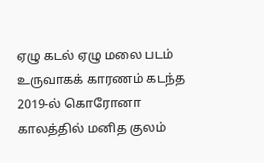ஏழு கடல் ஏழு மலை படம் உருவாகக் காரணம் கடந்த 2019-ல் கொரோனா காலத்தில் மனித குலம்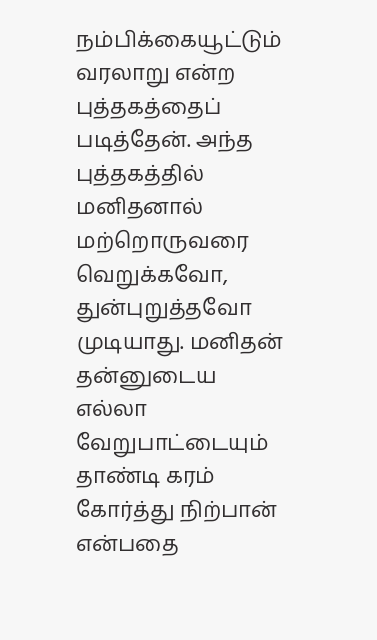நம்பிக்கையூட்டும் வரலாறு என்ற புத்தகத்தைப் படித்தேன். அந்த புத்தகத்தில் மனிதனால் மற்றொருவரை வெறுக்கவோ, துன்புறுத்தவோ முடியாது. மனிதன் தன்னுடைய எல்லா வேறுபாட்டையும் தாண்டி கரம் கோர்த்து நிற்பான் என்பதை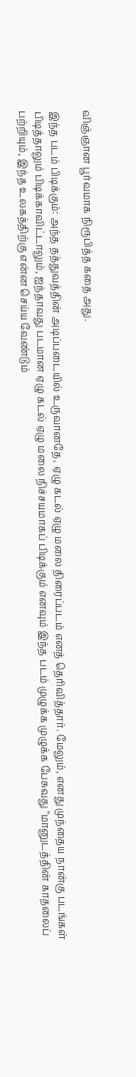விஞ்ஞான பூர்வமாக நிரூபித்த கதை அது.

இந்த படம் பிடிக்கும்: அந்த தத்துவத்தின் அடிப்படையில் உருவானதே, ஏழு கடல் ஏழு மலை திரைப்படம் எனத் தெரிவித்தார். மேலும், எனது முந்தைய நான்கு படங்கள் பிடித்தாலும் பிடிக்காவிட்டாலும், ஐந்தாவது படமான ஏழு கடல் ஏழு மலை நிச்சயமாகப் பிடிக்கும் எனவும் இந்த படம் முழுக்க முழுக்க பேசுவது "மானுடத்தின் காதலைப் பற்றியும், இந்த உலகத்திற்கு என்ன செய்ய வேண்டும்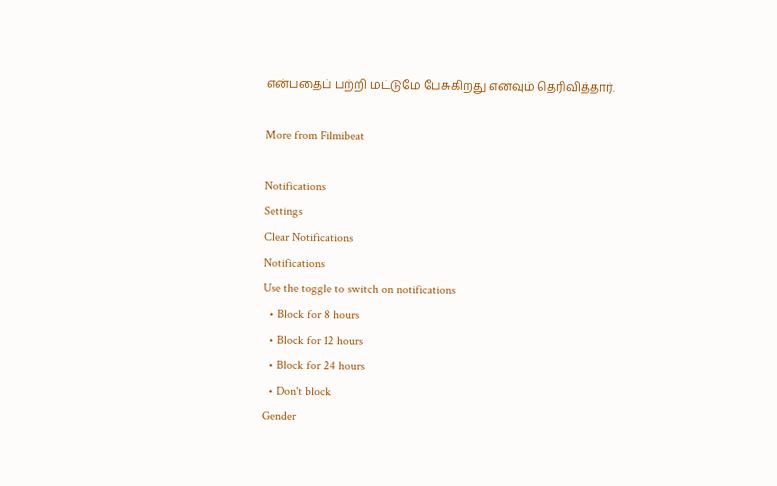என்பதைப் பற்றி மட்டுமே பேசுகிறது எனவும் தெரிவித்தார்.

More from Filmibeat

Notifications
Settings
Clear Notifications
Notifications
Use the toggle to switch on notifications
  • Block for 8 hours
  • Block for 12 hours
  • Block for 24 hours
  • Don't block
Gender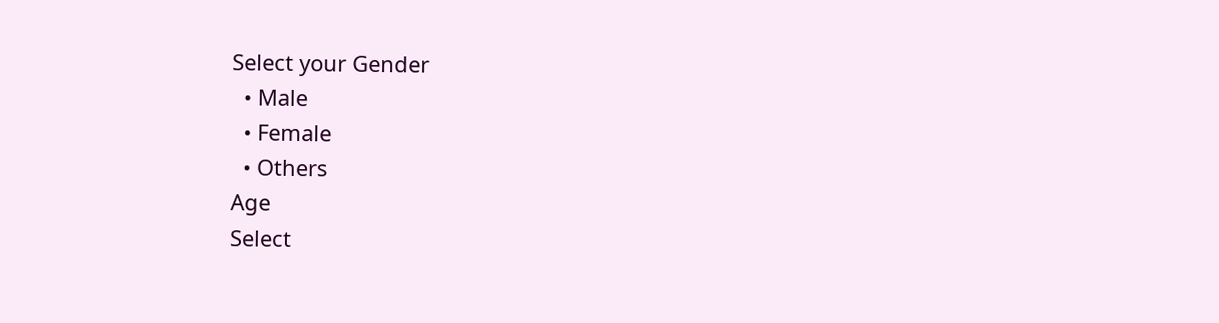Select your Gender
  • Male
  • Female
  • Others
Age
Select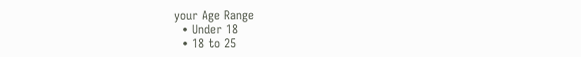your Age Range
  • Under 18
  • 18 to 25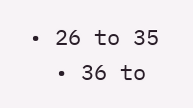• 26 to 35
  • 36 to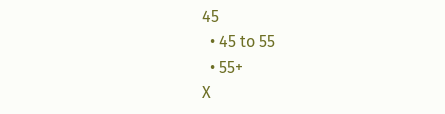45
  • 45 to 55
  • 55+
X